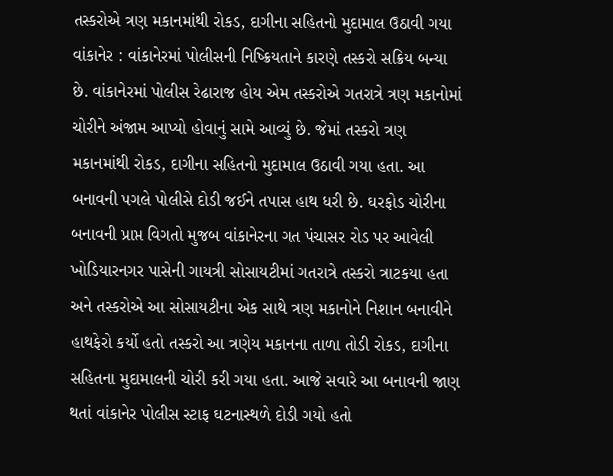તસ્કરોએ ત્રણ મકાનમાંથી રોકડ, દાગીના સહિતનો મુદામાલ ઉઠાવી ગયા વાંકાનેર : વાંકાનેરમાં પોલીસની નિષ્ક્રિયતાને કારણે તસ્કરો સક્રિય બન્યા છે. વાંકાનેરમાં પોલીસ રેઢારાજ હોય એમ તસ્કરોએ ગતરાત્રે ત્રણ મકાનોમાં ચોરીને અંજામ આપ્યો હોવાનું સામે આવ્યું છે. જેમાં તસ્કરો ત્રણ મકાનમાંથી રોકડ, દાગીના સહિતનો મુદામાલ ઉઠાવી ગયા હતા. આ બનાવની પગલે પોલીસે દોડી જઈને તપાસ હાથ ધરી છે. ઘરફોડ ચોરીના બનાવની પ્રાપ્ત વિગતો મુજબ વાંકાનેરના ગત પંચાસર રોડ પર આવેલી ખોડિયારનગર પાસેની ગાયત્રી સોસાયટીમાં ગતરાત્રે તસ્કરો ત્રાટકયા હતા અને તસ્કરોએ આ સોસાયટીના એક સાથે ત્રણ મકાનોને નિશાન બનાવીને હાથફેરો કર્યો હતો તસ્કરો આ ત્રણેય મકાનના તાળા તોડી રોકડ, દાગીના સહિતના મુદામાલની ચોરી કરી ગયા હતા. આજે સવારે આ બનાવની જાણ થતાં વાંકાનેર પોલીસ સ્ટાફ ઘટનાસ્થળે દોડી ગયો હતો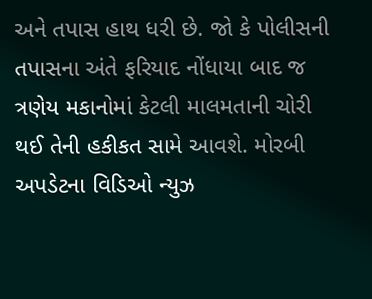અને તપાસ હાથ ધરી છે. જો કે પોલીસની તપાસના અંતે ફરિયાદ નોંધાયા બાદ જ ત્રણેય મકાનોમાં કેટલી માલમતાની ચોરી થઈ તેની હકીકત સામે આવશે. મોરબી અપડેટના વિડિઓ ન્યુઝ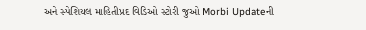અને સ્પેશિયલ માહિતીપ્રદ વિડિઓ સ્ટોરી જુઓ Morbi Updateની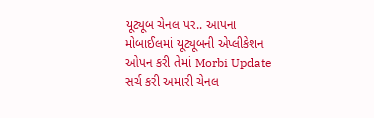યૂટ્યૂબ ચેનલ પર.. આપના મોબાઈલમાં યૂટ્યૂબની એપ્લીકેશન ઓપન કરી તેમાં Morbi Update સર્ચ કરી અમારી ચેનલ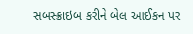સબસ્ક્રાઇબ કરીને બેલ આઈકન પર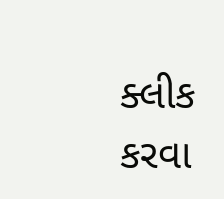ક્લીક કરવા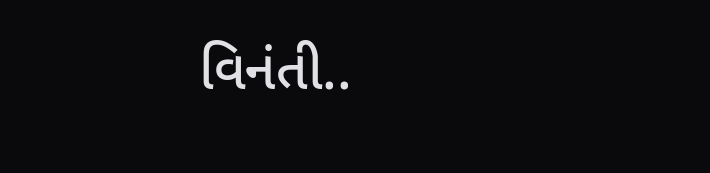વિનંતી..